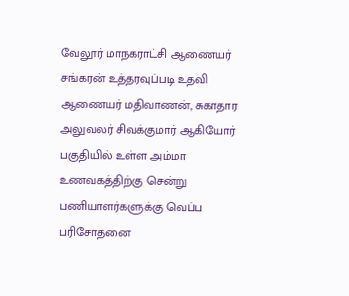வேலூர் மாநகராட்சி ஆணையர் சங்கரன் உத்தரவுப்படி உதவி ஆணையர் மதிவாணன், சுகாதார அலுவலர் சிவக்குமார் ஆகியோர் பகுதியில் உள்ள அம்மா உணவகத்திற்கு சென்று பணியாளர்களுக்கு வெப்ப பரிசோதனை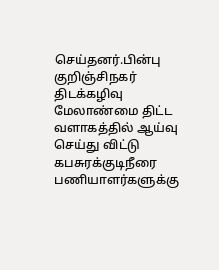செய்தனர்.பின்பு குறிஞ்சிநகர் திடக்கழிவு மேலாண்மை திட்ட வளாகத்தில் ஆய்வு செய்து விட்டு கபசுரக்குடிநீரை பணியாளர்களுக்கு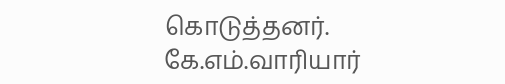கொடுத்தனர்.
கே.எம்.வாரியார்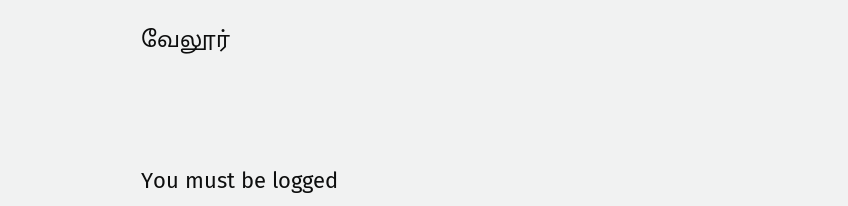வேலூர்




You must be logged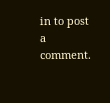in to post a comment.